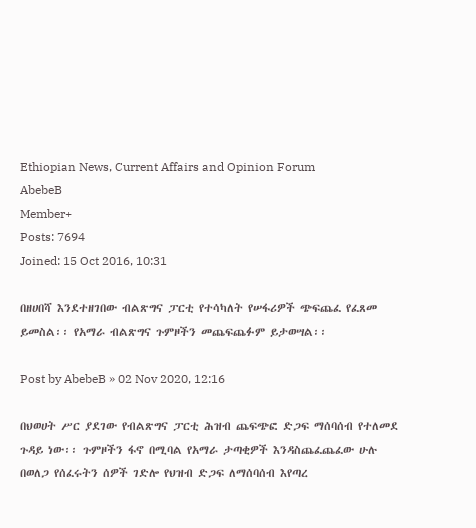Ethiopian News, Current Affairs and Opinion Forum
AbebeB
Member+
Posts: 7694
Joined: 15 Oct 2016, 10:31

በዘሀበሻ እንደተዘገበው ብልጽግና ፓርቲ የተሳካለት የሠፋሪዎች ጭፍጨፈ የፈጸመ ይመስል፡፡ የአማራ ብልጽግና ጉምዞችን መጨፍጨፉም ይታወሣል፡፡

Post by AbebeB » 02 Nov 2020, 12:16

በህወሀት ሥር ያደገው የብልጽግና ፓርቲ ሕዝብ ጨፍጭፎ ድጋፍ ማሰባሰብ የተለመደ ጉዳይ ነው፡፡ ጉምዞችን ፋኖ በሚባል የአማራ ታጣቂዎች እንዳስጨፈጨፈው ሁሉ በወለጋ የሰፈሩትን ሰዎች ገድሎ የህዝብ ድጋፍ ለማሰባሰብ እየጣረ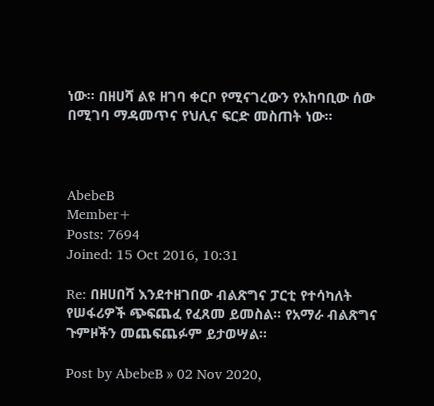ነው፡፡ በዘሀሻ ልዩ ዘገባ ቀርቦ የሚናገረውን የአከባቢው ሰው በሚገባ ማዳመጥና የህሊና ፍርድ መስጠት ነው፡፡



AbebeB
Member+
Posts: 7694
Joined: 15 Oct 2016, 10:31

Re: በዘሀበሻ እንደተዘገበው ብልጽግና ፓርቲ የተሳካለት የሠፋሪዎች ጭፍጨፈ የፈጸመ ይመስል፡፡ የአማራ ብልጽግና ጉምዞችን መጨፍጨፉም ይታወሣል፡፡

Post by AbebeB » 02 Nov 2020,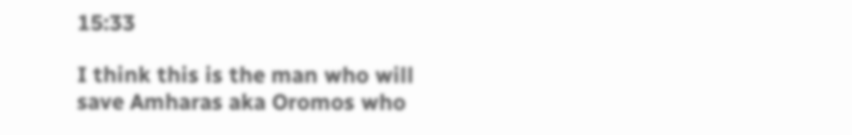15:33

I think this is the man who will save Amharas aka Oromos who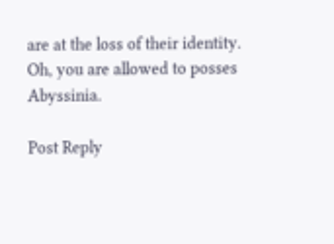are at the loss of their identity. Oh, you are allowed to posses Abyssinia.

Post Reply